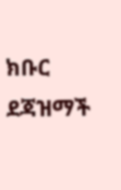ክቡር ደጃዝማች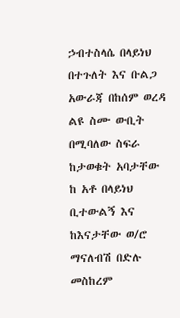ኃብተስላሴ በላይነህ በተጉለት እና ቡልጋ አውራጃ በከሰም ወረዳ ልዩ ስሙ ውቢት በሚባለው ስፍራ ከታወቁት አባታቸው ከ አቶ በላይነህ ቢተውልኝ እና ከእናታቸው ወ/ሮ ማናለብሽ በድሉ መስከረም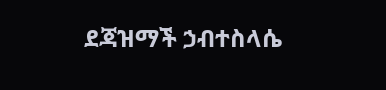ደጃዝማች ኃብተስላሴ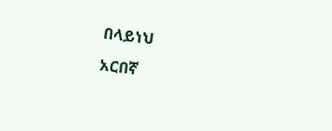በላይነህ
አርበኛ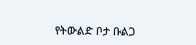የትውልድ ቦታ ቡልጋ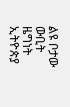ልዩ ቦታው ውቢት
ዜግነት ኢትዮጵያ